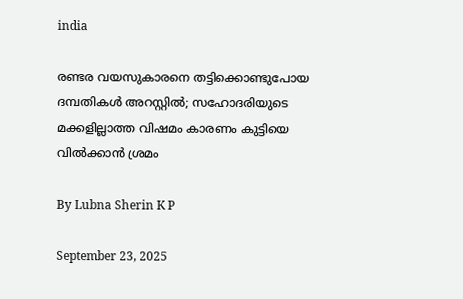india

രണ്ടര വയസുകാരനെ തട്ടിക്കൊണ്ടുപോയ ദമ്പതികള്‍ അറസ്റ്റില്‍; സഹോദരിയുടെ മക്കളില്ലാത്ത വിഷമം കാരണം കുട്ടിയെ വില്‍ക്കാന്‍ ശ്രമം

By Lubna Sherin K P

September 23, 2025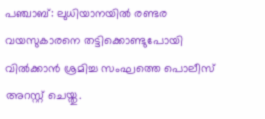പഞ്ചാബ്: ലുധിയാനയില്‍ രണ്ടര വയസുകാരനെ തട്ടിക്കൊണ്ടുപോയി വില്‍ക്കാന്‍ ശ്രമിച്ച സംഘത്തെ പൊലീസ് അറസ്റ്റ് ചെയ്തു.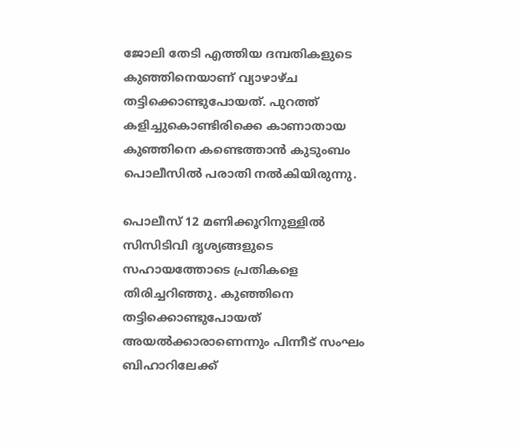ജോലി തേടി എത്തിയ ദമ്പതികളുടെ കുഞ്ഞിനെയാണ് വ്യാഴാഴ്ച തട്ടിക്കൊണ്ടുപോയത്. പുറത്ത് കളിച്ചുകൊണ്ടിരിക്കെ കാണാതായ കുഞ്ഞിനെ കണ്ടെത്താന്‍ കുടുംബം പൊലീസില്‍ പരാതി നല്‍കിയിരുന്നു.

പൊലീസ് 12 മണിക്കൂറിനുള്ളില്‍ സിസിടിവി ദൃശ്യങ്ങളുടെ സഹായത്തോടെ പ്രതികളെ തിരിച്ചറിഞ്ഞു. കുഞ്ഞിനെ തട്ടിക്കൊണ്ടുപോയത് അയല്‍ക്കാരാണെന്നും പിന്നീട് സംഘം ബിഹാറിലേക്ക്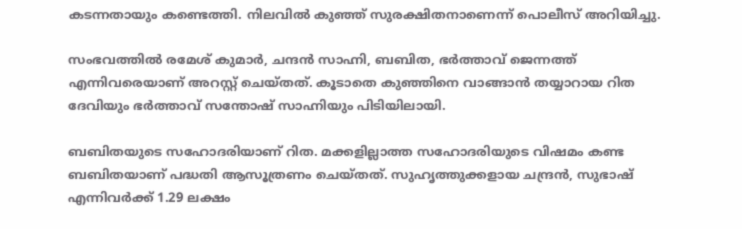കടന്നതായും കണ്ടെത്തി. നിലവില്‍ കുഞ്ഞ് സുരക്ഷിതനാണെന്ന് പൊലീസ് അറിയിച്ചു.

സംഭവത്തില്‍ രമേശ് കുമാര്‍, ചന്ദന്‍ സാഹ്നി, ബബിത, ഭര്‍ത്താവ് ജെന്നത്ത് എന്നിവരെയാണ് അറസ്റ്റ് ചെയ്തത്. കൂടാതെ കുഞ്ഞിനെ വാങ്ങാന്‍ തയ്യാറായ റിത ദേവിയും ഭര്‍ത്താവ് സന്തോഷ് സാഹ്നിയും പിടിയിലായി.

ബബിതയുടെ സഹോദരിയാണ് റിത. മക്കളില്ലാത്ത സഹോദരിയുടെ വിഷമം കണ്ട ബബിതയാണ് പദ്ധതി ആസൂത്രണം ചെയ്തത്. സുഹൃത്തുക്കളായ ചന്ദ്രന്‍, സുഭാഷ് എന്നിവര്‍ക്ക് 1.29 ലക്ഷം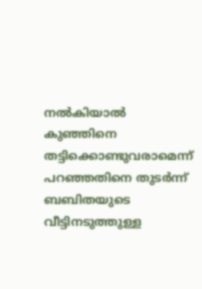നല്‍കിയാല്‍ കുഞ്ഞിനെ തട്ടിക്കൊണ്ടുവരാമെന്ന് പറഞ്ഞതിനെ തുടര്‍ന്ന് ബബിതയുടെ വീട്ടിനടുത്തുള്ള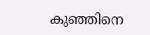കുഞ്ഞിനെ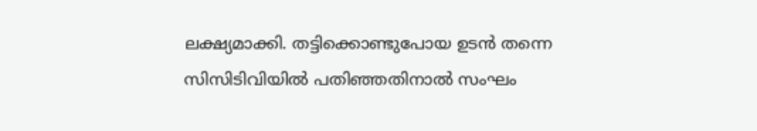ലക്ഷ്യമാക്കി. തട്ടിക്കൊണ്ടുപോയ ഉടന്‍ തന്നെ സിസിടിവിയില്‍ പതിഞ്ഞതിനാല്‍ സംഘം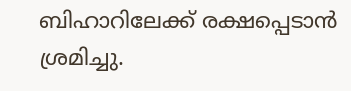ബിഹാറിലേക്ക് രക്ഷപ്പെടാന്‍ ശ്രമിച്ചു.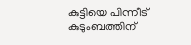കുട്ടിയെ പിന്നീട് കുടുംബത്തിന്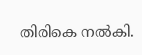തിരികെ നല്‍കി.